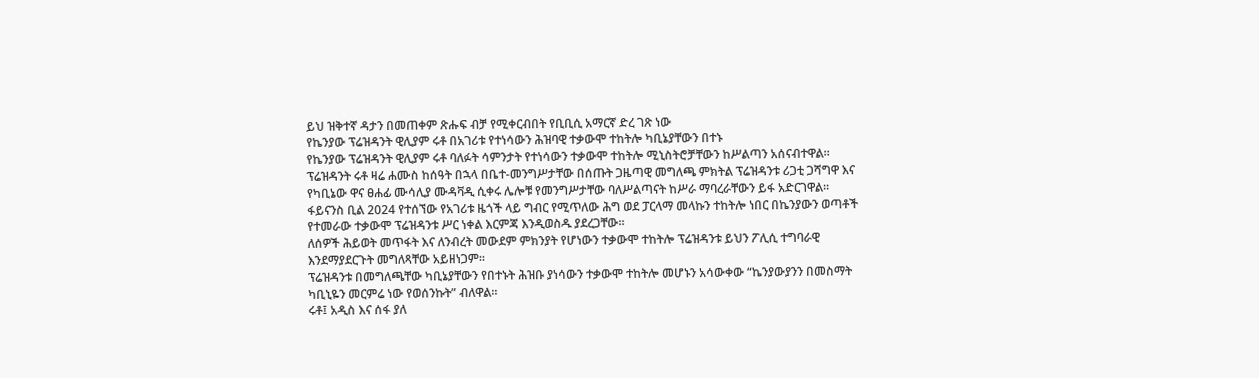ይህ ዝቅተኛ ዳታን በመጠቀም ጽሑፍ ብቻ የሚቀርብበት የቢቢሲ አማርኛ ድረ ገጽ ነው
የኬንያው ፕሬዝዳንት ዊሊያም ሩቶ በአገሪቱ የተነሳውን ሕዝባዊ ተቃውሞ ተከትሎ ካቢኔያቸውን በተኑ
የኬንያው ፕሬዝዳንት ዊሊያም ሩቶ ባለፉት ሳምንታት የተነሳውን ተቃውሞ ተከትሎ ሚኒስትሮቻቸውን ከሥልጣን አሰናብተዋል።
ፕሬዝዳንት ሩቶ ዛሬ ሐሙስ ከሰዓት በኋላ በቤተ-መንግሥታቸው በሰጡት ጋዜጣዊ መግለጫ ምክትል ፕሬዝዳንቱ ሪጋቲ ጋሻግዋ እና የካቢኔው ዋና ፀሐፊ ሙሳሊያ ሙዳቫዲ ሲቀሩ ሌሎቹ የመንግሥታቸው ባለሥልጣናት ከሥራ ማባረራቸውን ይፋ አድርገዋል።
ፋይናንስ ቢል 2024 የተሰኘው የአገሪቱ ዜጎች ላይ ግብር የሚጥለው ሕግ ወደ ፓርላማ መላኩን ተከትሎ ነበር በኬንያውን ወጣቶች የተመራው ተቃውሞ ፕሬዝዳንቱ ሥር ነቀል እርምጃ እንዲወስዱ ያደረጋቸው።
ለሰዎች ሕይወት መጥፋት እና ለንብረት መውደም ምክንያት የሆነውን ተቃውሞ ተከትሎ ፕሬዝዳንቱ ይህን ፖሊሲ ተግባራዊ እንደማያደርጉት መግለጻቸው አይዘነጋም።
ፕሬዝዳንቱ በመግለጫቸው ካቢኔያቸውን የበተኑት ሕዝቡ ያነሳውን ተቃውሞ ተከትሎ መሆኑን አሳውቀው “ኬንያውያንን በመስማት ካቢኒዬን መርምሬ ነው የወሰንኩት” ብለዋል።
ሩቶ፤ አዲስ እና ሰፋ ያለ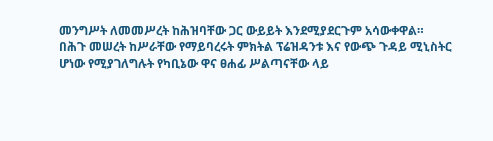መንግሥት ለመመሥረት ከሕዝባቸው ጋር ውይይት እንደሚያደርጉም አሳውቀዋል።
በሕጉ መሠረት ከሥራቸው የማይባረሩት ምክትል ፕሬዝዳንቱ እና የውጭ ጉዳይ ሚኒስትር ሆነው የሚያገለግሉት የካቢኔው ዋና ፀሐፊ ሥልጣናቸው ላይ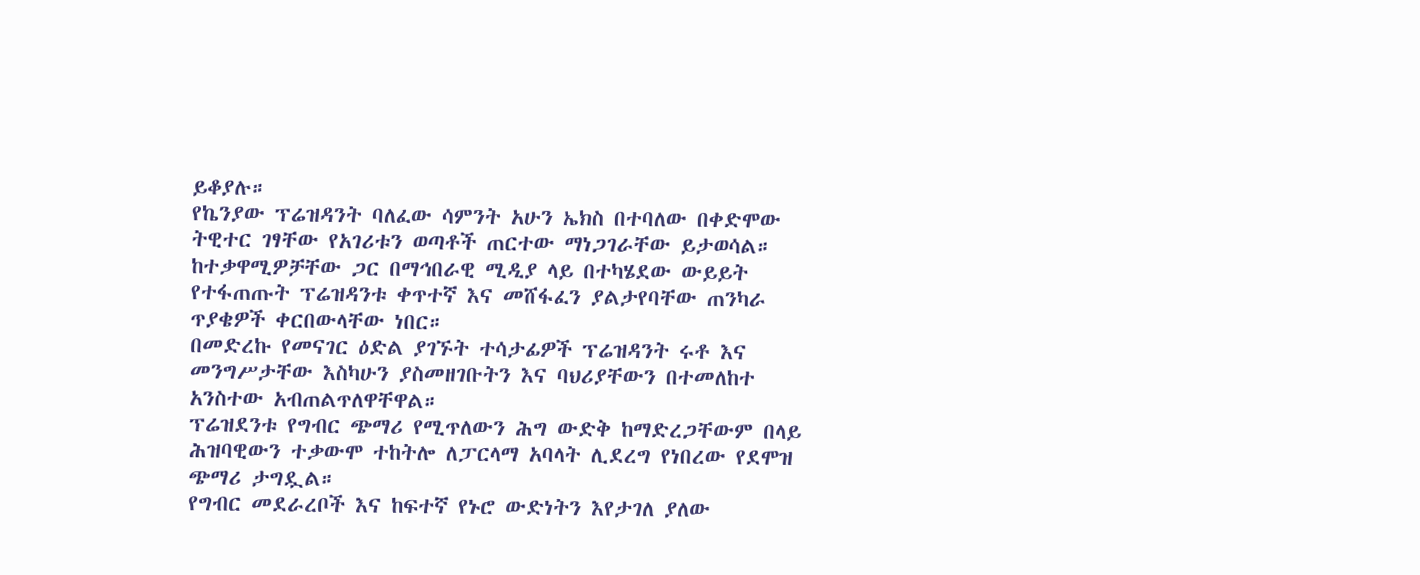ይቆያሉ።
የኬንያው ፕሬዝዳንት ባለፈው ሳምንት አሁን ኤክስ በተባለው በቀድሞው ትዊተር ገፃቸው የአገሪቱን ወጣቶች ጠርተው ማነጋገራቸው ይታወሳል።
ከተቃዋሚዎቻቸው ጋር በማኅበራዊ ሚዲያ ላይ በተካሄደው ውይይት የተፋጠጡት ፕሬዝዳንቱ ቀጥተኛ እና መሸፋፈን ያልታየባቸው ጠንካራ ጥያቄዎች ቀርበውላቸው ነበር።
በመድረኩ የመናገር ዕድል ያገኙት ተሳታፊዎች ፕሬዝዳንት ሩቶ እና መንግሥታቸው እስካሁን ያስመዘገቡትን እና ባህሪያቸውን በተመለከተ አንስተው አብጠልጥለዋቸዋል።
ፕሬዝደንቱ የግብር ጭማሪ የሚጥለውን ሕግ ውድቅ ከማድረጋቸውም በላይ ሕዝባዊውን ተቃውሞ ተከትሎ ለፓርላማ አባላት ሊደረግ የነበረው የደሞዝ ጭማሪ ታግዷል።
የግብር መደራረቦች እና ከፍተኛ የኑሮ ውድነትን እየታገለ ያለው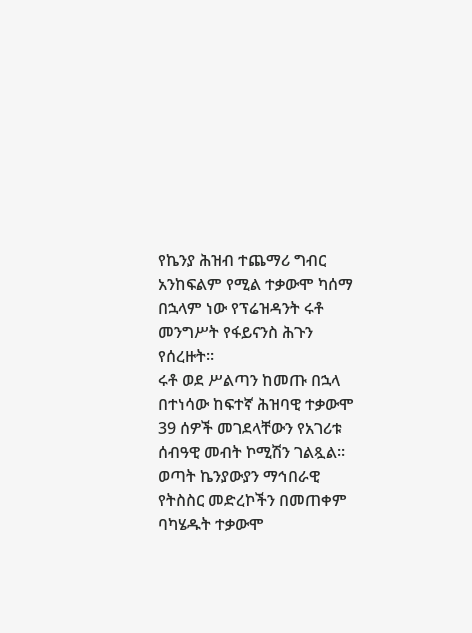የኬንያ ሕዝብ ተጨማሪ ግብር አንከፍልም የሚል ተቃውሞ ካሰማ በኋላም ነው የፕሬዝዳንት ሩቶ መንግሥት የፋይናንስ ሕጉን የሰረዙት።
ሩቶ ወደ ሥልጣን ከመጡ በኋላ በተነሳው ከፍተኛ ሕዝባዊ ተቃውሞ 39 ሰዎች መገደላቸውን የአገሪቱ ሰብዓዊ መብት ኮሚሽን ገልጿል።
ወጣት ኬንያውያን ማኅበራዊ የትስስር መድረኮችን በመጠቀም ባካሄዱት ተቃውሞ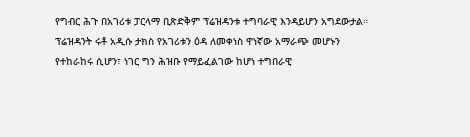የግብር ሕጉ በአገሪቱ ፓርላማ ቢጽድቅም ፕሬዝዳንቱ ተግባራዊ እንዳይሆን አግደውታል።
ፕሬዝዳንት ሩቶ አዲሱ ታክስ የአገሪቱን ዕዳ ለመቀነስ ዋነኛው አማራጭ መሆኑን የተከራከሩ ሲሆን፣ ነገር ግን ሕዝቡ የማይፈልገው ከሆነ ተግበራዊ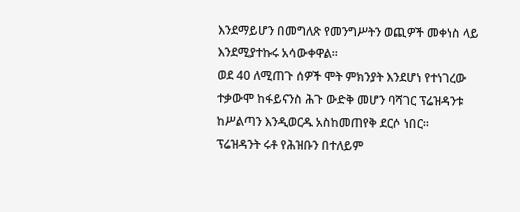እንደማይሆን በመግለጽ የመንግሥትን ወጪዎች መቀነስ ላይ እንደሚያተኩሩ አሳውቀዋል።
ወደ 40 ለሚጠጉ ሰዎች ሞት ምክንያት እንደሆነ የተነገረው ተቃውሞ ከፋይናንስ ሕጉ ውድቅ መሆን ባሻገር ፕሬዝዳንቱ ከሥልጣን እንዲወርዱ አስከመጠየቅ ደርሶ ነበር።
ፕሬዝዳንት ሩቶ የሕዝቡን በተለይም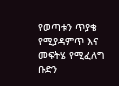የወጣቱን ጥያቄ የሚያዳምጥ እና መፍትሄ የሚፈለግ ቡድን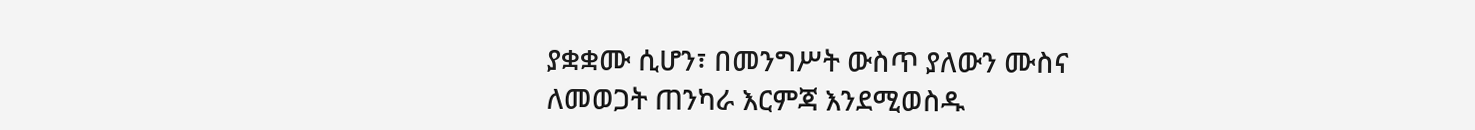ያቋቋሙ ሲሆን፣ በመንግሥት ውስጥ ያለውን ሙስና ለመወጋት ጠንካራ እርምጃ እንደሚወስዱ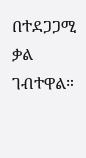በተደጋጋሚ ቃል ገብተዋል።